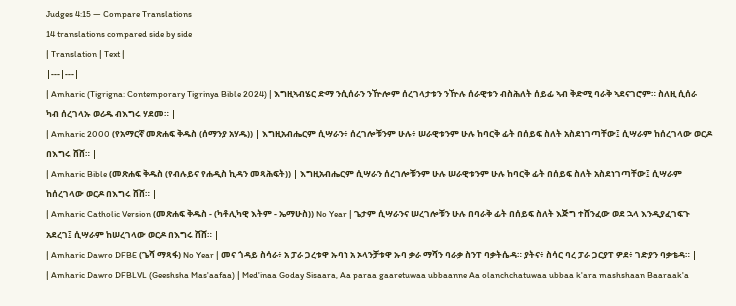Judges 4:15 — Compare Translations
14 translations compared side by side
| Translation | Text |
|---|---|
| Amharic (Tigrigna: Contemporary Tigrinya Bible 2024) | እግዚኣብሄር ድማ ንሲሰራን ንዅሎም ሰረገላታቱን ንዅሉ ሰራዊቱን ብስሕለት ሰይፊ ኣብ ቅድሚ ባራቅ ኣደናገሮም። ስለዚ ሲሰራ ካብ ሰረገላኡ ወሪዱ ብእግሩ ሃደመ። |
| Amharic 2000 (የአማርኛ መጽሐፍ ቅዱስ (ሰማንያ አሃዱ)) | እግዚአብሔርም ሲሣራን፥ ሰረገሎቹንም ሁሉ፥ ሠራዊቱንም ሁሉ ከባርቅ ፊት በሰይፍ ስለት አስደነገጣቸው፤ ሲሣራም ከሰረገላው ወርዶ በእግሩ ሸሸ። |
| Amharic Bible (መጽሐፍ ቅዱስ (የብሉይና የሐዲስ ኪዳን መጻሕፍት)) | እግዚአብሔርም ሲሣራን ሰረገሎቹንም ሁሉ ሠራዊቱንም ሁሉ ከባርቅ ፊት በሰይፍ ስለት አስደነገጣቸው፤ ሲሣራም ከሰረገላው ወርዶ በእግሩ ሸሸ። |
| Amharic Catholic Version (መጽሐፍ ቅዱስ - (ካቶሊካዊ እትም - ኤማሁስ)) No Year | ጌታም ሲሣራንና ሠረገሎቹን ሁሉ በባራቅ ፊት በሰይፍ ስለት እጅግ ተሸንፈው ወደ ኋላ እንዲያፈገፍጉ አደረገ፤ ሲሣራም ከሠረገላው ወርዶ በእግሩ ሸሸ። |
| Amharic Dawro DFBE (ጌሻ ማጻፋ) No Year | መና ጎዳይ ስሳራ፥ አ ፓራ ጋረቱዋ ኡባነ አ ኦላንቻቱዋ ኡባ ቃራ ማሻን ባራቃ ስንፐ ባቃትሴዳ። ያትና፥ ስሳር ባረ ፓራ ጋርያፐ ዎደ፥ ገድያን ባቃቴዳ። |
| Amharic Dawro DFBLVL (Geeshsha Mas'aafaa) | Med'inaa Goday Sisaara, Aa paraa gaaretuwaa ubbaanne Aa olanchchatuwaa ubbaa k'ara mashshaan Baaraak'a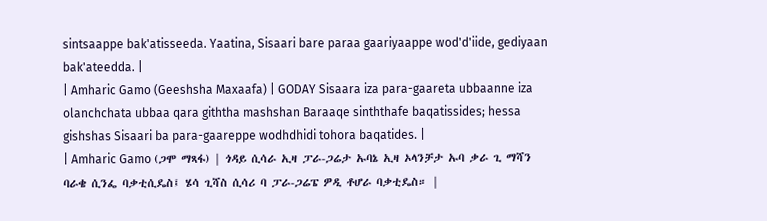sintsaappe bak'atisseeda. Yaatina, Sisaari bare paraa gaariyaappe wod'd'iide, gediyaan bak'ateedda. |
| Amharic Gamo (Geeshsha Maxaafa) | GODAY Sisaara iza para-gaareta ubbaanne iza olanchchata ubbaa qara giththa mashshan Baraaqe sinththafe baqatissides; hessa gishshas Sisaari ba para-gaareppe wodhdhidi tohora baqatides. |
| Amharic Gamo (ጋሞ ማጻፋ) | ጎዳይ ሲሳራ ኢዛ ፓራ-ጋሬታ ኡባኔ ኢዛ ኦላንቻታ ኡባ ቃራ ጊ ማሻን ባራቄ ሲንፌ ባቃቲሲዴስ፤ ሄሳ ጊሻስ ሲሳሪ ባ ፓራ-ጋሬፔ ዎዲ ቶሆራ ባቃቲዴስ። |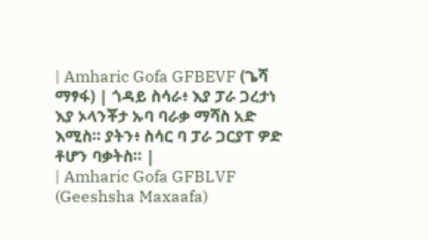| Amharic Gofa GFBEVF (ጌሻ ማፃፋ) | ጎዳይ ስሳራ፥ እያ ፓራ ጋረታነ እያ ኦላንቾታ ኡባ ባራቃ ማሻስ አድ እሚስ። ያትን፥ ስሳር ባ ፓራ ጋርያፐ ዎድ ቶሆን ባቃትስ። |
| Amharic Gofa GFBLVF (Geeshsha Maxaafa)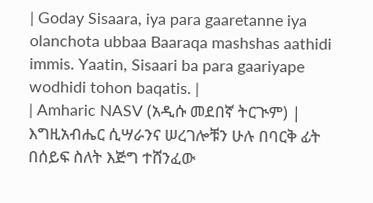| Goday Sisaara, iya para gaaretanne iya olanchota ubbaa Baaraqa mashshas aathidi immis. Yaatin, Sisaari ba para gaariyape wodhidi tohon baqatis. |
| Amharic NASV (አዲሱ መደበኛ ትርጒም) | እግዚአብሔር ሲሣራንና ሠረገሎቹን ሁሉ በባርቅ ፊት በሰይፍ ስለት እጅግ ተሸንፈው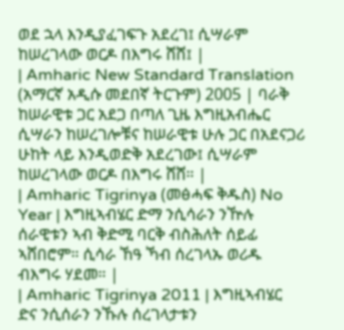ወደ ኋላ እንዲያፈገፍጉ አደረገ፤ ሲሣራም ከሠረገላው ወርዶ በእግሩ ሸሸ፤ |
| Amharic New Standard Translation (አማርኛ አዲሱ መደበኛ ትርጉም) 2005 | ባራቅ ከሠራዊቱ ጋር አደጋ በጣለ ጊዜ እግዚአብሔር ሲሣራን ከሠረገሎቹና ከሠራዊቱ ሁሉ ጋር በአደናጋሪ ሁከት ላይ እንዲወድቅ አደረገው፤ ሲሣራም ከሠረገላው ወርዶ በእግሩ ሸሸ። |
| Amharic Tigrinya (መፅሓፍ ቅዱስ) No Year | እግዚኣብሄር ድማ ንሲሳራን ንዅሉ ሰራዊቱን ኣብ ቅድሚ ባርቅ ብስሕለት ሰይፊ ኣሸበሮም። ሲሳራ ኸዓ ኻብ ሰረገላኡ ወሪዱ ብእግሩ ሃደመ። |
| Amharic Tigrinya 2011 | እግዚኣብሄር ድና ንሲሰራን ንኹሉ ሰረገላታቱን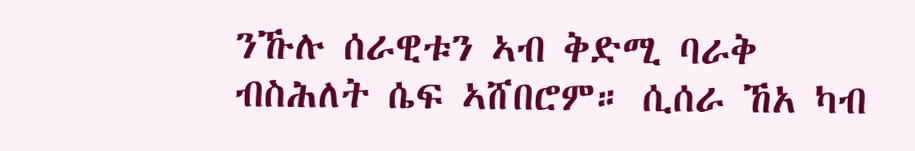ንኹሉ ሰራዊቱን ኣብ ቅድሚ ባራቅ ብስሕለት ሴፍ ኣሸበሮም። ሲሰራ ኸአ ካብ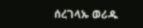ሰረገላኡ ወሪዱ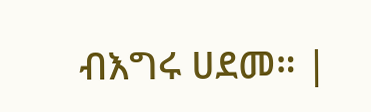ብእግሩ ሀደመ። |